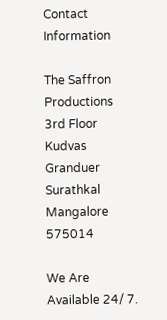Contact Information

The Saffron Productions
3rd Floor Kudvas Granduer
Surathkal Mangalore 575014

We Are Available 24/ 7.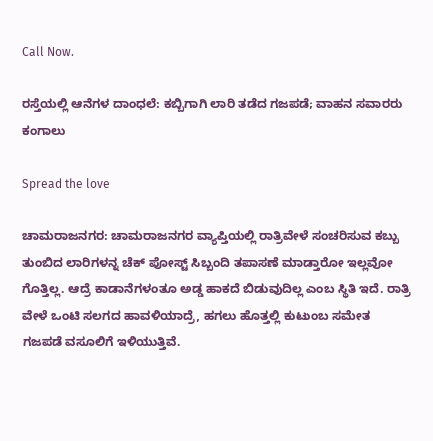Call Now.

ರಸ್ತೆಯಲ್ಲಿ ಆನೆಗಳ ದಾಂಧಲೆ: ಕಬ್ಬಿಗಾಗಿ ಲಾರಿ ತಡೆದ ಗಜಪಡೆ; ವಾಹನ ಸವಾರರು ಕಂಗಾಲು

Spread the love

ಚಾಮರಾಜನಗರ: ಚಾಮರಾಜನಗರ ವ್ಯಾಪ್ತಿಯಲ್ಲಿ ರಾತ್ರಿವೇಳೆ ಸಂಚರಿಸುವ ಕಬ್ಬು ತುಂಬಿದ ಲಾರಿಗಳನ್ನ ಚೆಕ್ ಪೋಸ್ಟ್ ಸಿಬ್ಬಂದಿ ತಪಾಸಣೆ ಮಾಡ್ತಾರೋ ಇಲ್ಲವೋ ಗೊತ್ತಿಲ್ಲ. ಆದ್ರೆ ಕಾಡಾನೆಗಳಂತೂ ಅಡ್ಡ ಹಾಕದೆ ಬಿಡುವುದಿಲ್ಲ ಎಂಬ ಸ್ಥಿತಿ ಇದೆ. ರಾತ್ರಿ ವೇಳೆ ಒಂಟಿ ಸಲಗದ ಹಾವಳಿಯಾದ್ರೆ, ಹಗಲು ಹೊತ್ತಲ್ಲಿ ಕುಟುಂಬ ಸಮೇತ ಗಜಪಡೆ ವಸೂಲಿಗೆ ಇಳಿಯುತ್ತಿವೆ.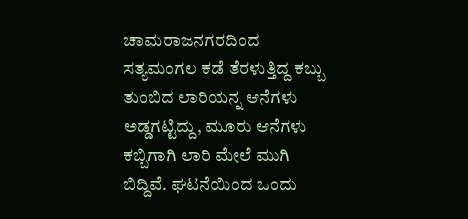ಚಾಮರಾಜನಗರದಿಂದ ಸತ್ಯಮಂಗಲ ಕಡೆ ತೆರಳುತ್ತಿದ್ದ ಕಬ್ಬು ತುಂಬಿದ ಲಾರಿಯನ್ನ ಆನೆಗಳು ಅಡ್ಡಗಟ್ಟಿದ್ದು, ಮೂರು ಆನೆಗಳು ಕಬ್ಬಿಗಾಗಿ ಲಾರಿ ಮೇಲೆ ಮುಗಿ ಬಿದ್ದಿವೆ. ಘಟನೆಯಿಂದ ಒಂದು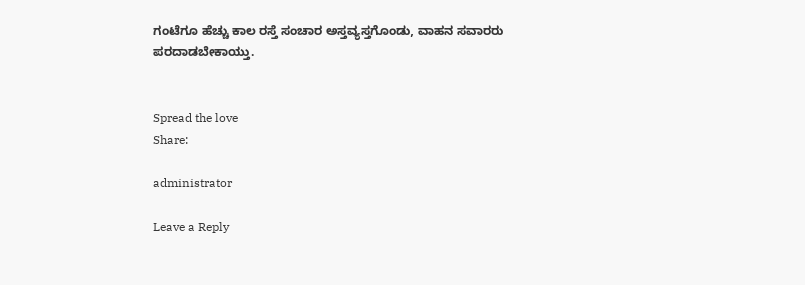ಗಂಟೆಗೂ ಹೆಚ್ಚು ಕಾಲ ರಸ್ತೆ ಸಂಚಾರ ಅಸ್ತವ್ಯಸ್ತಗೊಂಡು, ವಾಹನ ಸವಾರರು ಪರದಾಡಬೇಕಾಯ್ತು.


Spread the love
Share:

administrator

Leave a Reply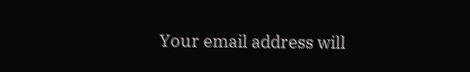Your email address will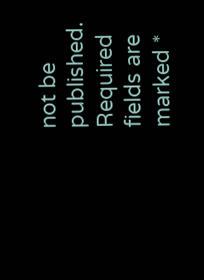not be published. Required fields are marked *